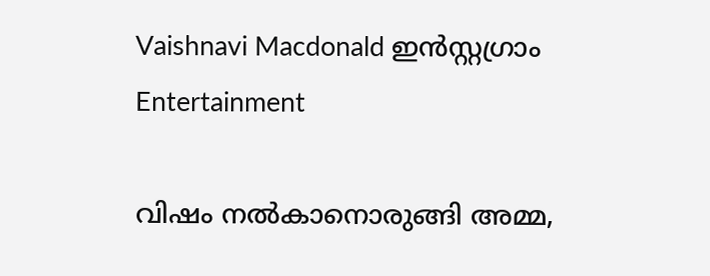Vaishnavi Macdonald ഇന്‍സ്റ്റഗ്രാം
Entertainment

വിഷം നല്‍കാനൊരുങ്ങി അമ്മ,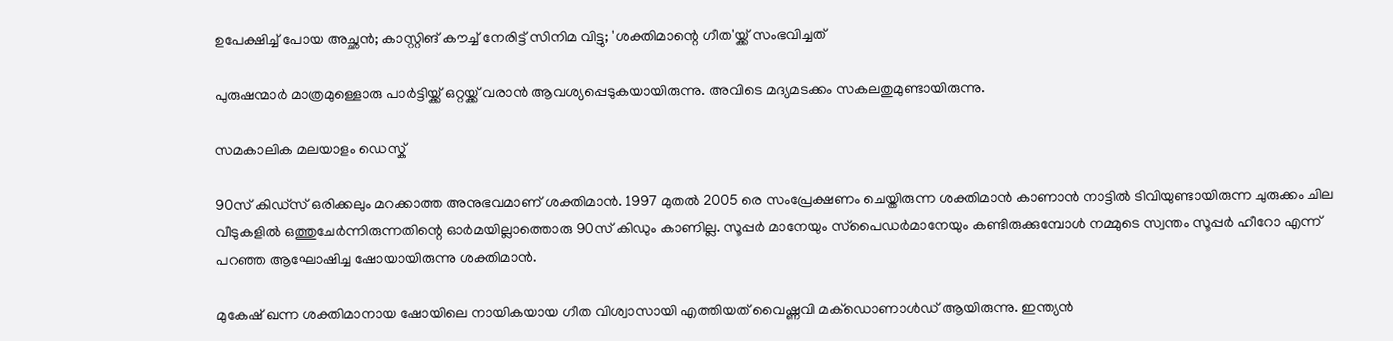ഉപേക്ഷിച്ച് പോയ അച്ഛന്‍; കാസ്റ്റിങ് കൗച്ച് നേരിട്ട് സിനിമ വിട്ടു; 'ശക്തിമാന്റെ ഗീത'യ്ക്ക് സംഭവിച്ചത്

പുരുഷന്മാര്‍ മാത്രമുള്ളൊരു പാര്‍ട്ടിയ്ക്ക് ഒറ്റയ്ക്ക് വരാന്‍ ആവശ്യപ്പെടുകയായിരുന്നു. അവിടെ മദ്യമടക്കം സകലതുമുണ്ടായിരുന്നു.

സമകാലിക മലയാളം ഡെസ്ക്

90സ് കിഡ്‌സ് ഒരിക്കലും മറക്കാത്ത അനുഭവമാണ് ശക്തിമാന്‍. 1997 മുതല്‍ 2005 രെ സംപ്രേക്ഷണം ചെയ്തിരുന്ന ശക്തിമാന്‍ കാണാന്‍ നാട്ടില്‍ ടിവിയുണ്ടായിരുന്ന ചുരുക്കം ചില വീടുകളില്‍ ഒത്തുചേര്‍ന്നിരുന്നതിന്റെ ഓര്‍മയില്ലാത്തൊരു 90സ് കിഡും കാണില്ല. സൂപ്പര്‍ മാനേയും സ്‌പൈഡര്‍മാനേയും കണ്ടിരുക്കുമ്പോള്‍ നമ്മുടെ സ്വന്തം സൂപ്പര്‍ ഹീറോ എന്ന് പറഞ്ഞ ആഘോഷിച്ച ഷോയായിരുന്നു ശക്തിമാന്‍.

മുകേഷ് ഖന്ന ശക്തിമാനായ ഷോയിലെ നായികയായ ഗീത വിശ്വാസായി എത്തിയത് വൈഷ്ണവി മക്‌ഡൊണാള്‍ഡ് ആയിരുന്നു. ഇന്ത്യന്‍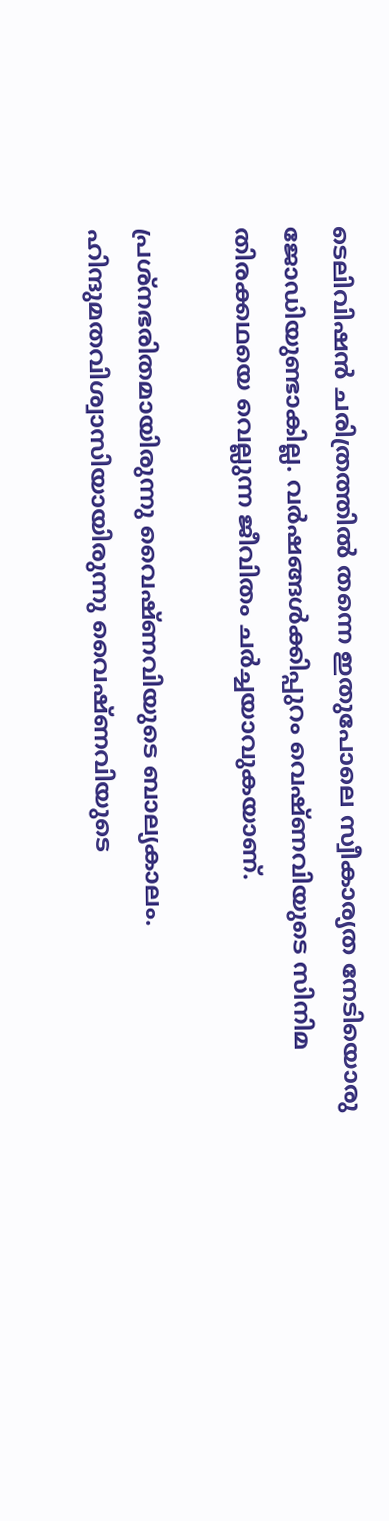ടെലിവിഷന്‍ ചരിത്രത്തില്‍ തന്നെ ഇതുപോലെ സ്വീകാര്യത നേടിയൊരു ജോഡിയുണ്ടാകില്ല. വര്‍ഷങ്ങള്‍ക്കിപ്പുറം വെഷ്ണവിയുടെ സിനിമ തിരക്കഥയെ വെല്ലുന്ന ജീവിതം ചര്‍ച്ചയാവുകയാണ്.

പ്രശ്‌നഭരിതമായിരുന്നു വൈഷ്ണവിയുടെ ബാല്യകാലം. ഹിന്ദുമതവിശ്വാസിയായിരുന്നു വൈഷ്ണവിയുടെ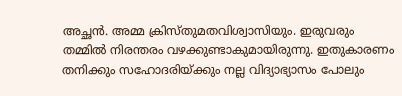അച്ഛന്‍. അമ്മ ക്രിസ്തുമതവിശ്വാസിയും. ഇരുവരും തമ്മില്‍ നിരന്തരം വഴക്കുണ്ടാകുമായിരുന്നു. ഇതുകാരണം തനിക്കും സഹോദരിയ്ക്കും നല്ല വിദ്യാഭ്യാസം പോലും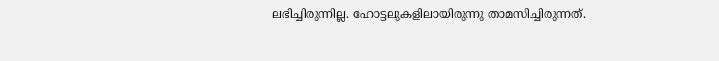ലഭിച്ചിരുന്നില്ല. ഹോട്ടലുകളിലായിരുന്നു താമസിച്ചിരുന്നത്.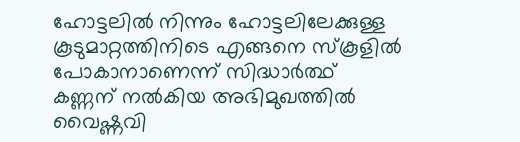ഹോട്ടലില്‍ നിന്നും ഹോട്ടലിലേക്കുള്ള കൂടുമാറ്റത്തിനിടെ എങ്ങനെ സ്‌കൂളില്‍ പോകാനാണെന്ന് സിദ്ധാര്‍ത്ഥ് കണ്ണന് നല്‍കിയ അഭിമുഖത്തില്‍ വൈഷ്ണവി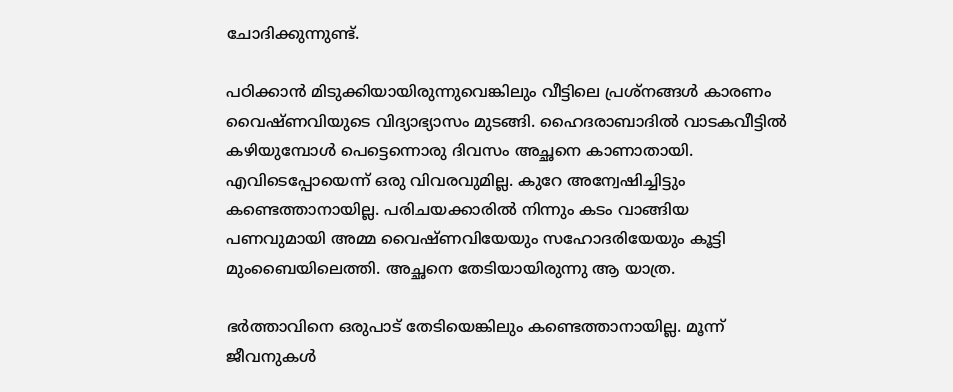ചോദിക്കുന്നുണ്ട്.

പഠിക്കാന്‍ മിടുക്കിയായിരുന്നുവെങ്കിലും വീട്ടിലെ പ്രശ്‌നങ്ങള്‍ കാരണം വൈഷ്ണവിയുടെ വിദ്യാഭ്യാസം മുടങ്ങി. ഹൈദരാബാദില്‍ വാടകവീട്ടില്‍ കഴിയുമ്പോള്‍ പെട്ടെന്നൊരു ദിവസം അച്ഛനെ കാണാതായി. എവിടെപ്പോയെന്ന് ഒരു വിവരവുമില്ല. കുറേ അന്വേഷിച്ചിട്ടും കണ്ടെത്താനായില്ല. പരിചയക്കാരില്‍ നിന്നും കടം വാങ്ങിയ പണവുമായി അമ്മ വൈഷ്ണവിയേയും സഹോദരിയേയും കൂട്ടി മുംബൈയിലെത്തി. അച്ഛനെ തേടിയായിരുന്നു ആ യാത്ര.

ഭര്‍ത്താവിനെ ഒരുപാട് തേടിയെങ്കിലും കണ്ടെത്താനായില്ല. മൂന്ന് ജീവനുകള്‍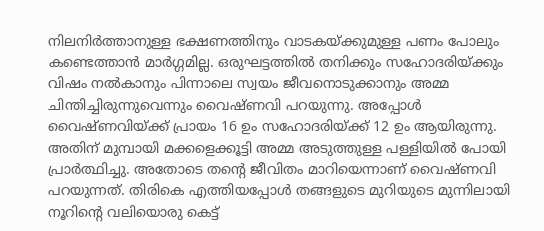നിലനിര്‍ത്താനുള്ള ഭക്ഷണത്തിനും വാടകയ്ക്കുമുള്ള പണം പോലും കണ്ടെത്താന്‍ മാര്‍ഗ്ഗമില്ല. ഒരുഘട്ടത്തില്‍ തനിക്കും സഹോദരിയ്ക്കും വിഷം നല്‍കാനും പിന്നാലെ സ്വയം ജീവനൊടുക്കാനും അമ്മ ചിന്തിച്ചിരുന്നുവെന്നും വൈഷ്ണവി പറയുന്നു. അപ്പോള്‍ വൈഷ്ണവിയ്ക്ക് പ്രായം 16 ഉം സഹോദരിയ്ക്ക് 12 ഉം ആയിരുന്നു. അതിന് മുമ്പായി മക്കളെക്കൂട്ടി അമ്മ അടുത്തുള്ള പള്ളിയില്‍ പോയി പ്രാര്‍ത്ഥിച്ചു. അതോടെ തന്റെ ജീവിതം മാറിയെന്നാണ് വൈഷ്ണവി പറയുന്നത്. തിരികെ എത്തിയപ്പോള്‍ തങ്ങളുടെ മുറിയുടെ മുന്നിലായി നൂറിന്റെ വലിയൊരു കെട്ട്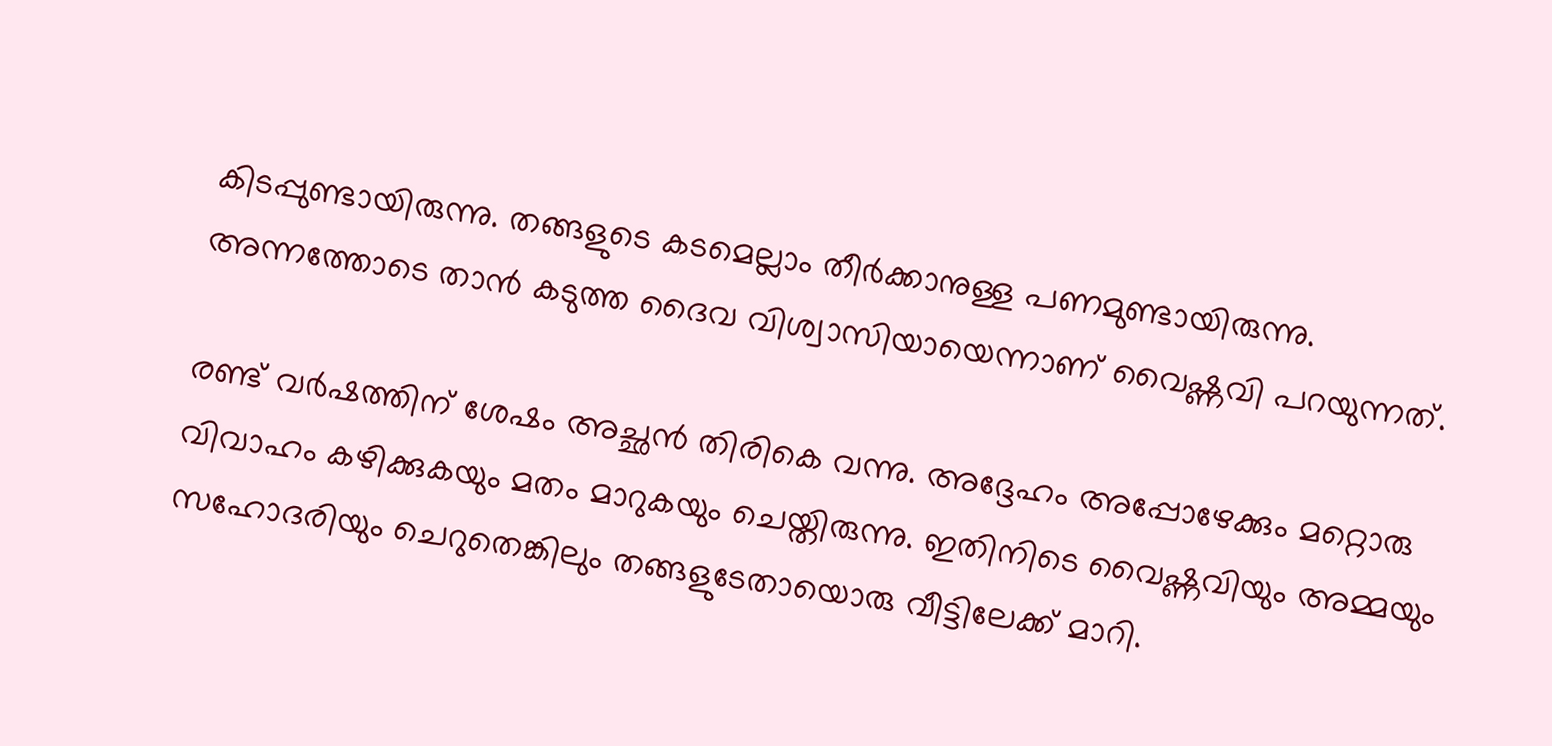കിടപ്പുണ്ടായിരുന്നു. തങ്ങളുടെ കടമെല്ലാം തീര്‍ക്കാനുള്ള പണമുണ്ടായിരുന്നു. അന്നത്തോടെ താന്‍ കടുത്ത ദൈവ വിശ്വാസിയായെന്നാണ് വൈഷ്ണവി പറയുന്നത്.

രണ്ട് വര്‍ഷത്തിന് ശേഷം അച്ഛന്‍ തിരികെ വന്നു. അദ്ദേഹം അപ്പോഴേക്കും മറ്റൊരു വിവാഹം കഴിക്കുകയും മതം മാറുകയും ചെയ്തിരുന്നു. ഇതിനിടെ വൈഷ്ണവിയും അമ്മയും സഹോദരിയും ചെറുതെങ്കിലും തങ്ങളുടേതായൊരു വീട്ടിലേക്ക് മാറി.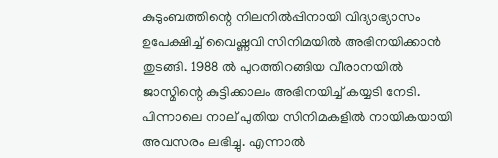കുടുംബത്തിന്റെ നിലനില്‍പ്പിനായി വിദ്യാഭ്യാസം ഉപേക്ഷിച്ച് വൈഷ്ണവി സിനിമയില്‍ അഭിനയിക്കാന്‍ തുടങ്ങി. 1988 ല്‍ പുറത്തിറങ്ങിയ വീരാനയില്‍ ജാസ്മിന്റെ കുട്ടിക്കാലം അഭിനയിച്ച് കയ്യടി നേടി. പിന്നാലെ നാല് പുതിയ സിനിമകളില്‍ നായികയായി അവസരം ലഭിച്ചു. എന്നാല്‍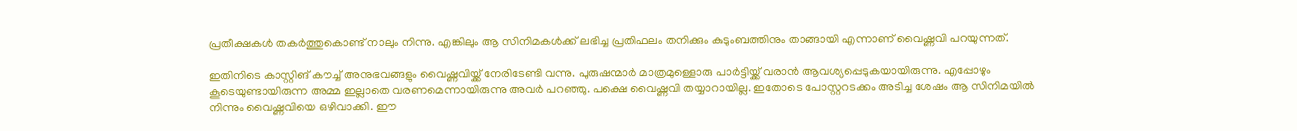പ്രതീക്ഷകള്‍ തകര്‍ത്തുകൊണ്ട് നാലും നിന്നു. എങ്കിലും ആ സിനിമകള്‍ക്ക് ലഭിച്ച പ്രതിഫലം തനിക്കും കുടുംബത്തിനും താങ്ങായി എന്നാണ് വൈഷ്ണവി പറയുന്നത്.

ഇതിനിടെ കാസ്റ്റിങ് കൗച്ച് അനുഭവങ്ങളും വൈഷ്ണവിയ്ക്ക് നേരിടേണ്ടി വന്നു. പുരുഷന്മാര്‍ മാത്രമുള്ളൊരു പാര്‍ട്ടിയ്ക്ക് വരാന്‍ ആവശ്യപ്പെടുകയായിരുന്നു. എപ്പോഴും കൂടെയുണ്ടായിരുന്ന അമ്മ ഇല്ലാതെ വരണമെന്നായിരുന്നു അവര്‍ പറഞ്ഞു. പക്ഷെ വൈഷ്ണവി തയ്യാറായില്ല. ഇതോടെ പോസ്റ്ററടക്കം അടിച്ച ശേഷം ആ സിനിമയില്‍ നിന്നും വൈഷ്ണവിയെ ഒഴിവാക്കി. ഈ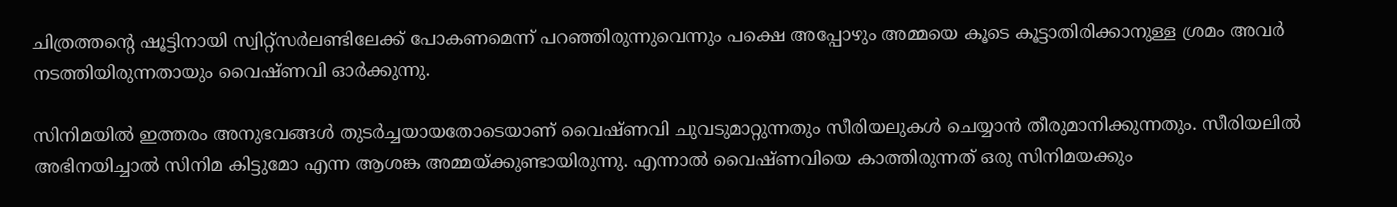ചിത്രത്തന്റെ ഷൂട്ടിനായി സ്വിറ്റ്‌സര്‍ലണ്ടിലേക്ക് പോകണമെന്ന് പറഞ്ഞിരുന്നുവെന്നും പക്ഷെ അപ്പോഴും അമ്മയെ കൂടെ കൂട്ടാതിരിക്കാനുള്ള ശ്രമം അവര്‍ നടത്തിയിരുന്നതായും വൈഷ്ണവി ഓര്‍ക്കുന്നു.

സിനിമയില്‍ ഇത്തരം അനുഭവങ്ങള്‍ തുടര്‍ച്ചയായതോടെയാണ് വൈഷ്ണവി ചുവടുമാറ്റുന്നതും സീരിയലുകള്‍ ചെയ്യാന്‍ തീരുമാനിക്കുന്നതും. സീരിയലില്‍ അഭിനയിച്ചാല്‍ സിനിമ കിട്ടുമോ എന്ന ആശങ്ക അമ്മയ്ക്കുണ്ടായിരുന്നു. എന്നാല്‍ വൈഷ്ണവിയെ കാത്തിരുന്നത് ഒരു സിനിമയക്കും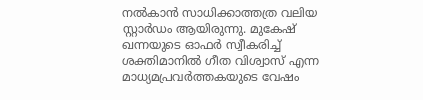നല്‍കാന്‍ സാധിക്കാത്തത്ര വലിയ സ്റ്റാര്‍ഡം ആയിരുന്നു. മുകേഷ് ഖന്നയുടെ ഓഫര്‍ സ്വീകരിച്ച് ശക്തിമാനില്‍ ഗീത വിശ്വാസ് എന്ന മാധ്യമപ്രവര്‍ത്തകയുടെ വേഷം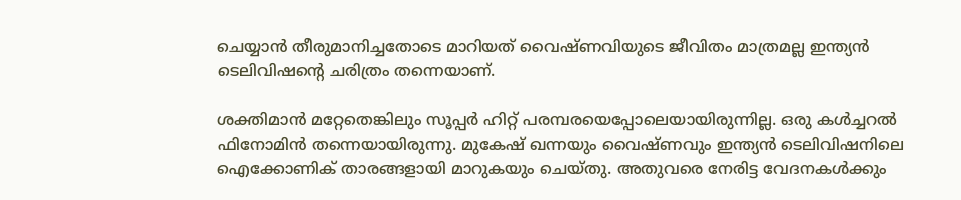ചെയ്യാന്‍ തീരുമാനിച്ചതോടെ മാറിയത് വൈഷ്ണവിയുടെ ജീവിതം മാത്രമല്ല ഇന്ത്യന്‍ ടെലിവിഷന്റെ ചരിത്രം തന്നെയാണ്.

ശക്തിമാന്‍ മറ്റേതെങ്കിലും സൂപ്പര്‍ ഹിറ്റ് പരമ്പരയെപ്പോലെയായിരുന്നില്ല. ഒരു കള്‍ച്ചറല്‍ ഫിനോമിന്‍ തന്നെയായിരുന്നു. മുകേഷ് ഖന്നയും വൈഷ്ണവും ഇന്ത്യന്‍ ടെലിവിഷനിലെ ഐക്കോണിക് താരങ്ങളായി മാറുകയും ചെയ്തു. അതുവരെ നേരിട്ട വേദനകള്‍ക്കും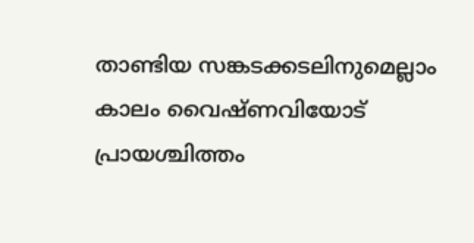താണ്ടിയ സങ്കടക്കടലിനുമെല്ലാം കാലം വൈഷ്ണവിയോട് പ്രായശ്ചിത്തം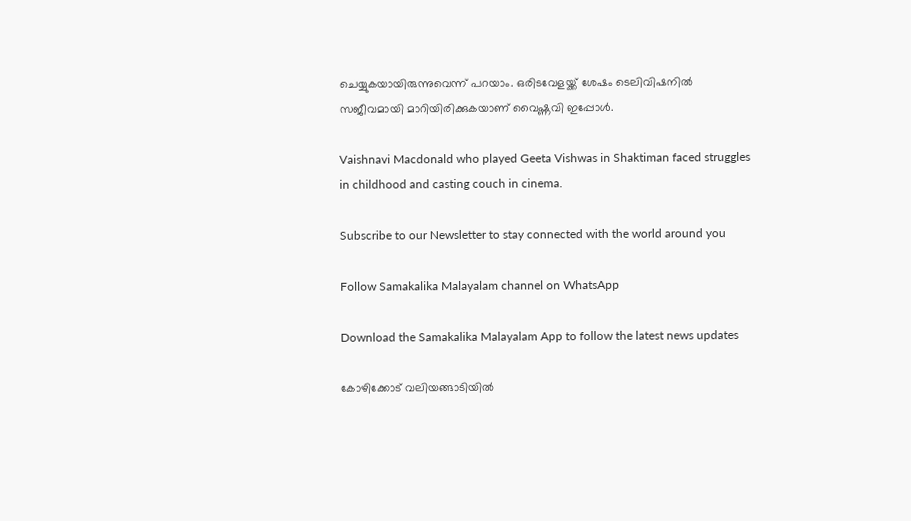ചെയ്യുകയായിരുന്നുവെന്ന് പറയാം. ഒരിടവേളയ്ക്ക് ശേഷം ടെലിവിഷനില്‍ സജീവമായി മാറിയിരിക്കുകയാണ് വൈഷ്ണവി ഇപ്പോള്‍.

Vaishnavi Macdonald who played Geeta Vishwas in Shaktiman faced struggles in childhood and casting couch in cinema.

Subscribe to our Newsletter to stay connected with the world around you

Follow Samakalika Malayalam channel on WhatsApp

Download the Samakalika Malayalam App to follow the latest news updates

കോഴിക്കോട് വലിയങ്ങാടിയില്‍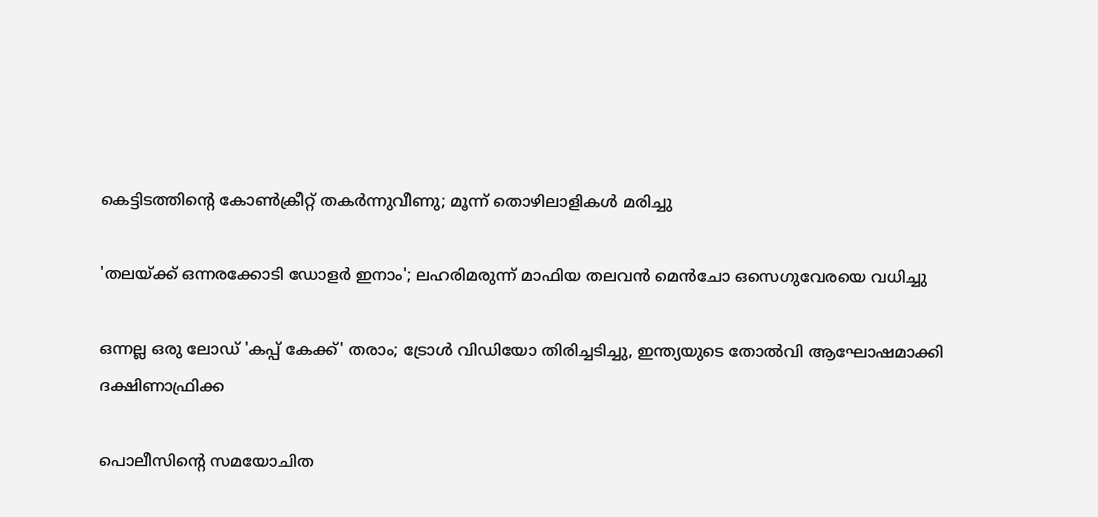കെട്ടിടത്തിന്റെ കോണ്‍ക്രീറ്റ് തകര്‍ന്നുവീണു; മൂന്ന് തൊഴിലാളികള്‍ മരിച്ചു

'തലയ്ക്ക് ഒന്നരക്കോടി ഡോളര്‍ ഇനാം'; ലഹരിമരുന്ന് മാഫിയ തലവന്‍ മെന്‍ചോ ഒസെഗുവേരയെ വധിച്ചു

ഒന്നല്ല ഒരു ലോഡ് 'കപ്പ് കേക്ക്' തരാം; ട്രോൾ വിഡിയോ തിരിച്ചടിച്ചു, ഇന്ത്യയുടെ തോൽവി ആഘോഷമാക്കി ദക്ഷിണാഫ്രിക്ക

പൊലീസിന്റെ സമയോചിത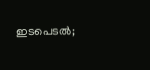ഇടപെടല്‍;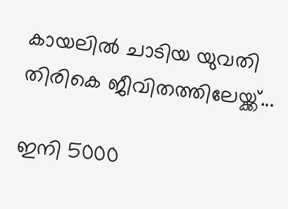കായലില്‍ ചാടിയ യുവതി തിരികെ ജീവിതത്തിലേയ്ക്ക്...

ഇനി 5000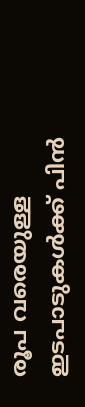രൂപ വരെയുള്ള ഇടപാടുകള്‍ക്ക് പിന്‍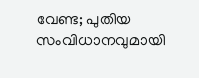വേണ്ട; പുതിയ സംവിധാനവുമായി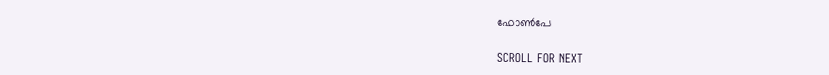ഫോണ്‍പേ

SCROLL FOR NEXT